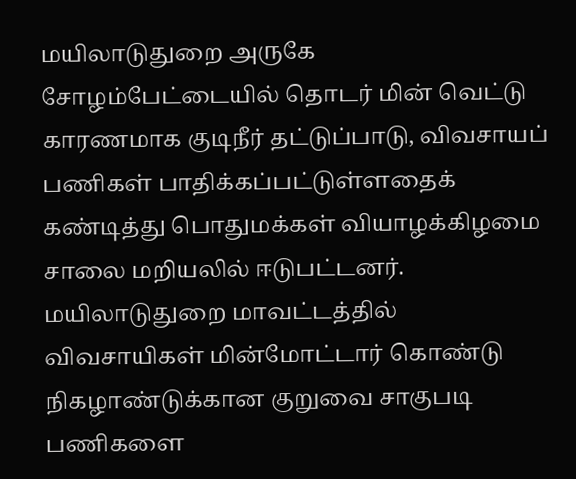மயிலாடுதுறை அருகே சோழம்பேட்டையில் தொடர் மின் வெட்டு காரணமாக குடிநீர் தட்டுப்பாடு, விவசாயப் பணிகள் பாதிக்கப்பட்டுள்ளதைக் கண்டித்து பொதுமக்கள் வியாழக்கிழமை சாலை மறியலில் ஈடுபட்டனர்.
மயிலாடுதுறை மாவட்டத்தில் விவசாயிகள் மின்மோட்டார் கொண்டு நிகழாண்டுக்கான குறுவை சாகுபடி பணிகளை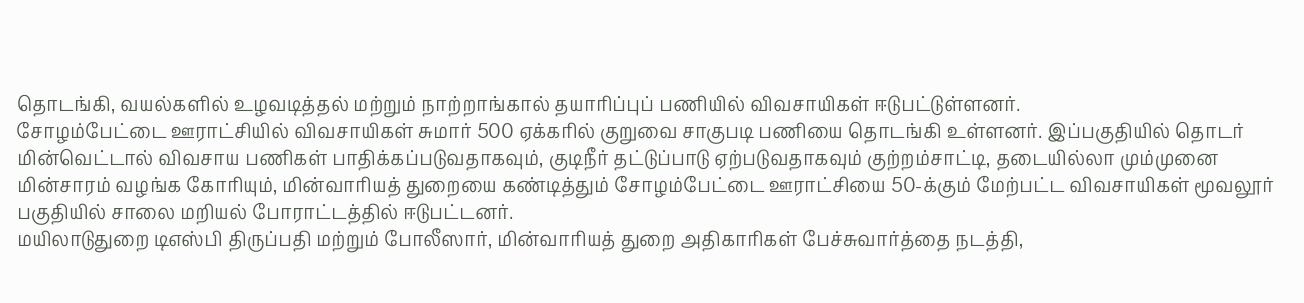தொடங்கி, வயல்களில் உழவடித்தல் மற்றும் நாற்றாங்கால் தயாரிப்புப் பணியில் விவசாயிகள் ஈடுபட்டுள்ளனர்.
சோழம்பேட்டை ஊராட்சியில் விவசாயிகள் சுமார் 500 ஏக்கரில் குறுவை சாகுபடி பணியை தொடங்கி உள்ளனர். இப்பகுதியில் தொடர் மின்வெட்டால் விவசாய பணிகள் பாதிக்கப்படுவதாகவும், குடிநீர் தட்டுப்பாடு ஏற்படுவதாகவும் குற்றம்சாட்டி, தடையில்லா மும்முனை மின்சாரம் வழங்க கோரியும், மின்வாரியத் துறையை கண்டித்தும் சோழம்பேட்டை ஊராட்சியை 50-க்கும் மேற்பட்ட விவசாயிகள் மூவலூர் பகுதியில் சாலை மறியல் போராட்டத்தில் ஈடுபட்டனர்.
மயிலாடுதுறை டிஎஸ்பி திருப்பதி மற்றும் போலீஸார், மின்வாரியத் துறை அதிகாரிகள் பேச்சுவார்த்தை நடத்தி,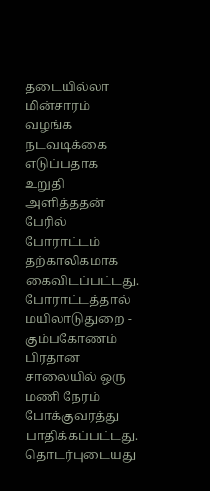தடையில்லா மின்சாரம் வழங்க நடவடிக்கை எடுப்பதாக உறுதி அளித்ததன் பேரில் போராட்டம் தற்காலிகமாக கைவிடப்பட்டது. போராட்டத்தால் மயிலாடுதுறை - கும்பகோணம் பிரதான சாலையில் ஒரு மணி நேரம் போக்குவரத்து பாதிக்கப்பட்டது.
தொடர்புடையது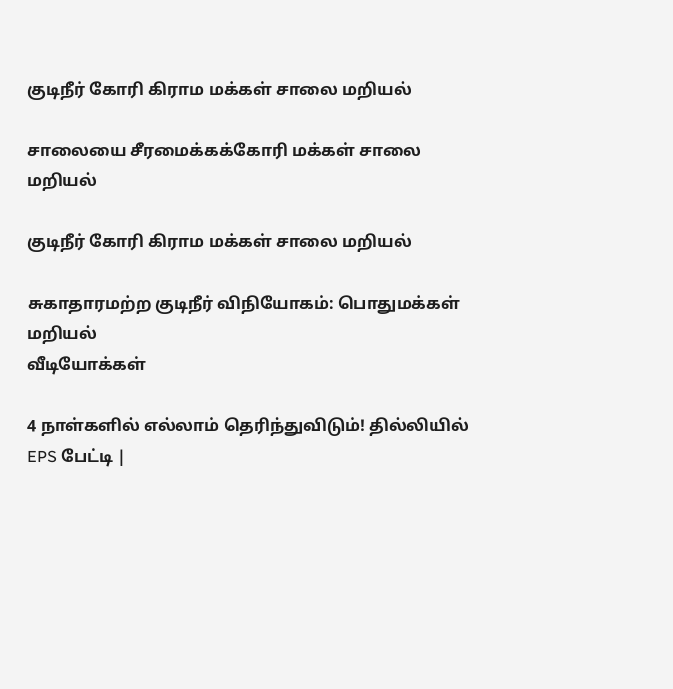குடிநீர் கோரி கிராம மக்கள் சாலை மறியல்

சாலையை சீரமைக்கக்கோரி மக்கள் சாலை மறியல்

குடிநீர் கோரி கிராம மக்கள் சாலை மறியல்

சுகாதாரமற்ற குடிநீர் விநியோகம்: பொதுமக்கள் மறியல்
வீடியோக்கள்

4 நாள்களில் எல்லாம் தெரிந்துவிடும்! தில்லியில் EPS பேட்டி |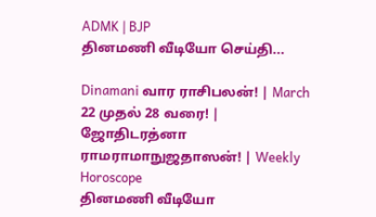ADMK | BJP
தினமணி வீடியோ செய்தி...

Dinamani வார ராசிபலன்! | March 22 முதல் 28 வரை! | ஜோதிடரத்னா ராமராமாநுஜதாஸன்! | Weekly Horoscope
தினமணி வீடியோ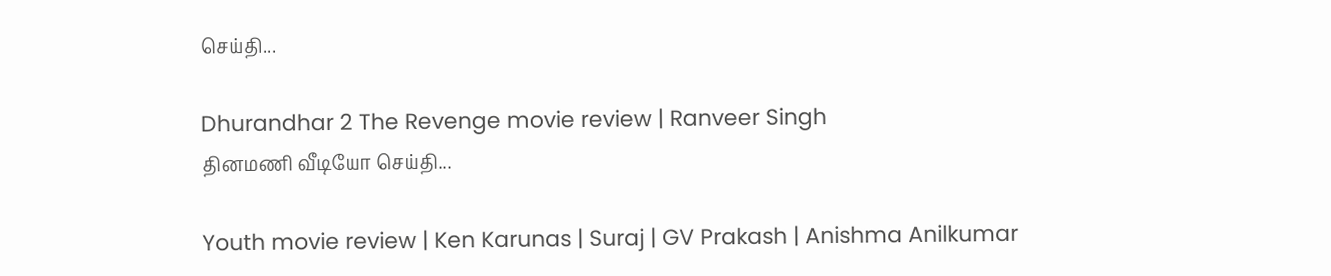செய்தி...

Dhurandhar 2 The Revenge movie review | Ranveer Singh
தினமணி வீடியோ செய்தி...

Youth movie review | Ken Karunas | Suraj | GV Prakash | Anishma Anilkumar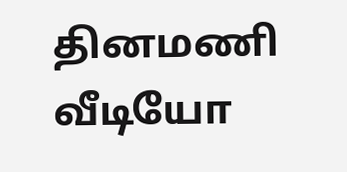தினமணி வீடியோ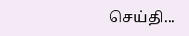செய்தி...